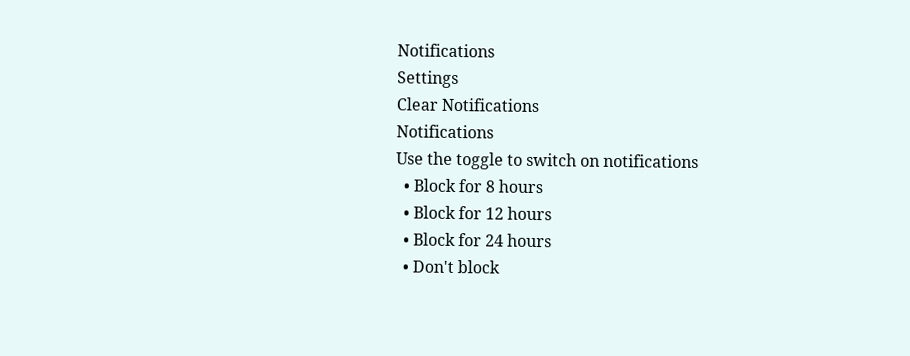Notifications
Settings
Clear Notifications
Notifications
Use the toggle to switch on notifications
  • Block for 8 hours
  • Block for 12 hours
  • Block for 24 hours
  • Don't block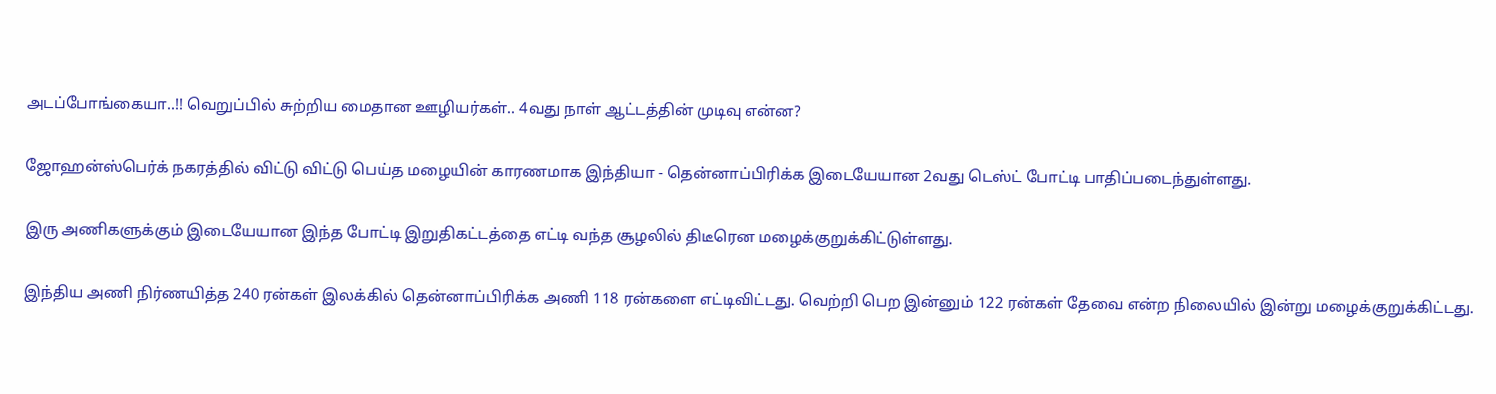அடப்போங்கையா..!! வெறுப்பில் சுற்றிய மைதான ஊழியர்கள்.. 4வது நாள் ஆட்டத்தின் முடிவு என்ன?

ஜோஹன்ஸ்பெர்க் நகரத்தில் விட்டு விட்டு பெய்த மழையின் காரணமாக இந்தியா - தென்னாப்பிரிக்க இடையேயான 2வது டெஸ்ட் போட்டி பாதிப்படைந்துள்ளது.

இரு அணிகளுக்கும் இடையேயான இந்த போட்டி இறுதிகட்டத்தை எட்டி வந்த சூழலில் திடீரென மழைக்குறுக்கிட்டுள்ளது.

இந்திய அணி நிர்ணயித்த 240 ரன்கள் இலக்கில் தென்னாப்பிரிக்க அணி 118 ரன்களை எட்டிவிட்டது. வெற்றி பெற இன்னும் 122 ரன்கள் தேவை என்ற நிலையில் இன்று மழைக்குறுக்கிட்டது.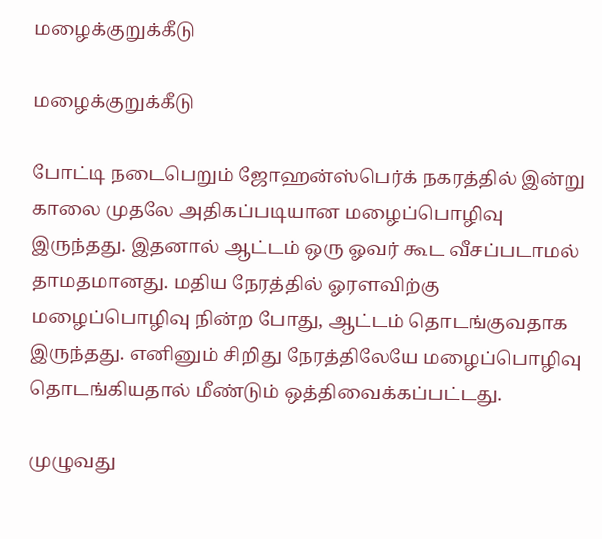மழைக்குறுக்கீடு

மழைக்குறுக்கீடு

போட்டி நடைபெறும் ஜோஹன்ஸ்பெர்க் நகரத்தில் இன்று காலை முதலே அதிகப்படியான மழைப்பொழிவு இருந்தது. இதனால் ஆட்டம் ஒரு ஓவர் கூட வீசப்படாமல் தாமதமானது. மதிய நேரத்தில் ஓரளவிற்கு மழைப்பொழிவு நின்ற போது, ஆட்டம் தொடங்குவதாக இருந்தது. எனினும் சிறிது நேரத்திலேயே மழைப்பொழிவு தொடங்கியதால் மீண்டும் ஒத்திவைக்கப்பட்டது.

முழுவது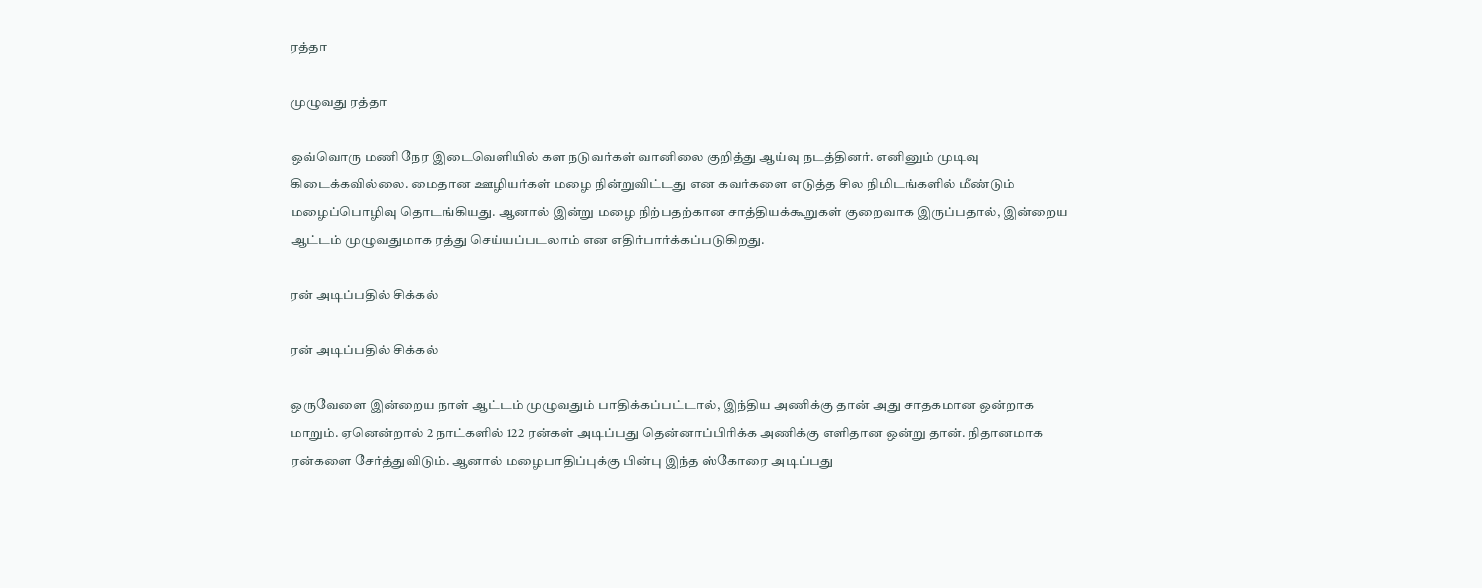ரத்தா

முழுவது ரத்தா

ஒவ்வொரு மணி நேர இடைவெளியில் கள நடுவர்கள் வானிலை குறித்து ஆய்வு நடத்தினர். எனினும் முடிவு கிடைக்கவில்லை. மைதான ஊழியர்கள் மழை நின்றுவிட்டது என கவர்களை எடுத்த சில நிமிடங்களில் மீண்டும் மழைப்பொழிவு தொடங்கியது. ஆனால் இன்று மழை நிற்பதற்கான சாத்தியக்கூறுகள் குறைவாக இருப்பதால், இன்றைய ஆட்டம் முழுவதுமாக ரத்து செய்யப்படலாம் என எதிர்பார்க்கப்படுகிறது.

ரன் அடிப்பதில் சிக்கல்

ரன் அடிப்பதில் சிக்கல்

ஒருவேளை இன்றைய நாள் ஆட்டம் முழுவதும் பாதிக்கப்பட்டால், இந்திய அணிக்கு தான் அது சாதகமான ஒன்றாக மாறும். ஏனென்றால் 2 நாட்களில் 122 ரன்கள் அடிப்பது தென்னாப்பிரிக்க அணிக்கு எளிதான ஒன்று தான். நிதானமாக ரன்களை சேர்த்துவிடும். ஆனால் மழைபாதிப்புக்கு பின்பு இந்த ஸ்கோரை அடிப்பது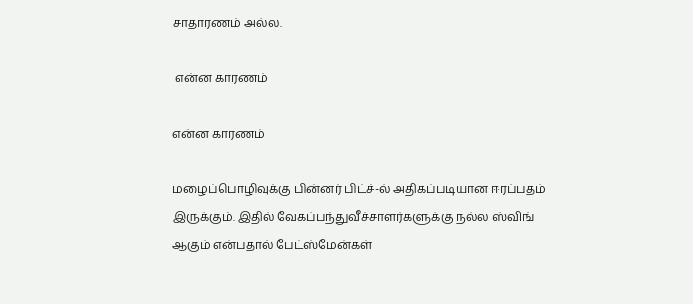சாதாரணம் அல்ல.

 என்ன காரணம்

என்ன காரணம்

மழைப்பொழிவுக்கு பின்னர் பிட்ச்-ல் அதிகப்படியான ஈரப்பதம் இருக்கும். இதில் வேகப்பந்துவீச்சாளர்களுக்கு நல்ல ஸ்விங் ஆகும் என்பதால் பேட்ஸ்மேன்கள்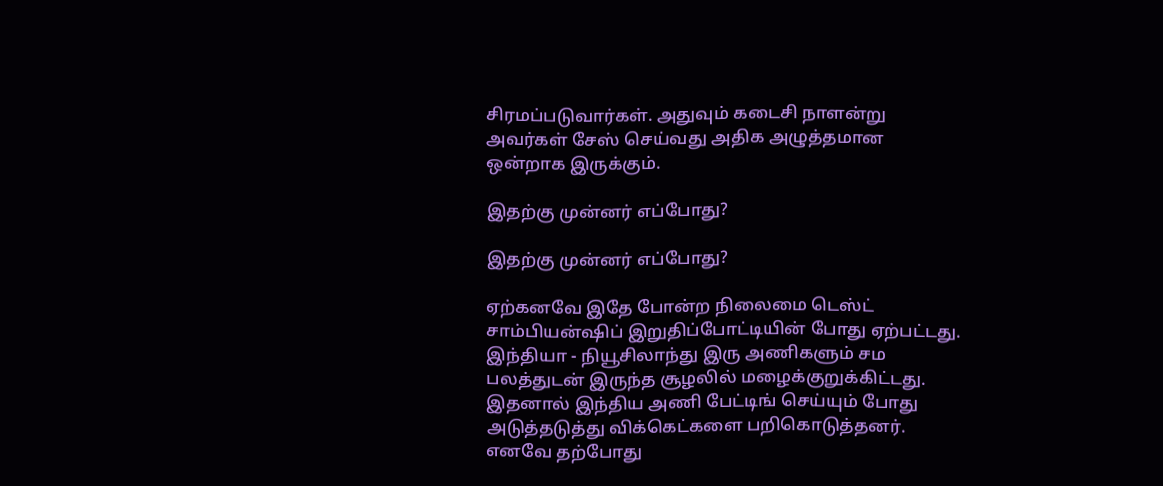சிரமப்படுவார்கள். அதுவும் கடைசி நாளன்று அவர்கள் சேஸ் செய்வது அதிக அழுத்தமான ஒன்றாக இருக்கும்.

இதற்கு முன்னர் எப்போது?

இதற்கு முன்னர் எப்போது?

ஏற்கனவே இதே போன்ற நிலைமை டெஸ்ட் சாம்பியன்ஷிப் இறுதிப்போட்டியின் போது ஏற்பட்டது. இந்தியா - நியூசிலாந்து இரு அணிகளும் சம பலத்துடன் இருந்த சூழலில் மழைக்குறுக்கிட்டது. இதனால் இந்திய அணி பேட்டிங் செய்யும் போது அடுத்தடுத்து விக்கெட்களை பறிகொடுத்தனர். எனவே தற்போது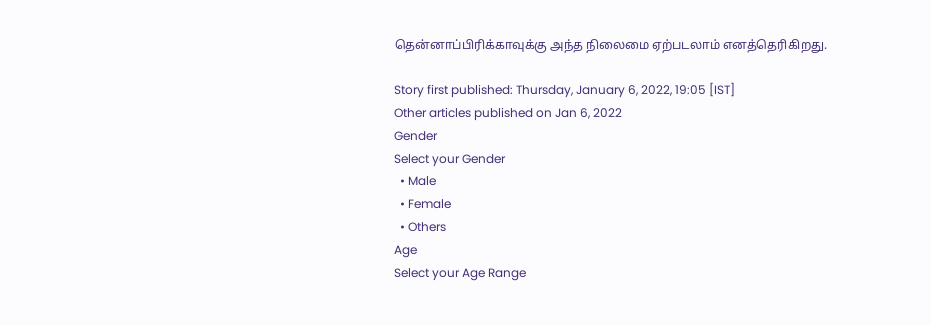தென்னாப்பிரிக்காவுக்கு அந்த நிலைமை ஏற்படலாம் எனத்தெரிகிறது.

Story first published: Thursday, January 6, 2022, 19:05 [IST]
Other articles published on Jan 6, 2022
Gender
Select your Gender
  • Male
  • Female
  • Others
Age
Select your Age Range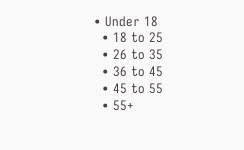• Under 18
  • 18 to 25
  • 26 to 35
  • 36 to 45
  • 45 to 55
  • 55+